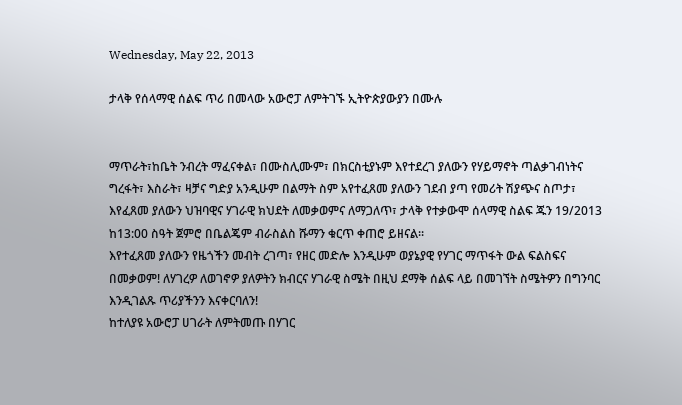Wednesday, May 22, 2013

ታላቅ የሰላማዊ ሰልፍ ጥሪ በመላው አውሮፓ ለምትገኙ ኢትዮጵያውያን በሙሉ


ማጥራት፣ከቤት ንብረት ማፈናቀል፣ በሙስሊሙም፣ በክርስቲያኑም እየተደረገ ያለውን የሃይማኖት ጣልቃገብነትና ግረፋት፣ እስራት፣ ዛቻና ግድያ አንዲሁም በልማት ስም አየተፈጸመ ያለውን ገደብ ያጣ የመሪት ሽያጭና ስጦታ፣ እየፈጸመ ያለውን ህዝባዊና ሃገራዊ ክህደት ለመቃወምና ለማጋለጥ፣ ታላቅ የተቃውሞ ሰላማዊ ስልፍ ጁን 19/2013 ከ13:00 ስዓት ጀምሮ በቤልጄም ብራስልስ ሹማን ቁርጥ ቀጠሮ ይዘናል።
እየተፈጸመ ያለውን የዜጎችን መብት ረገጣ፣ የዘር መድሎ እንዲሁም ወያኔያዊ የሃገር ማጥፋት ውል ፍልስፍና በመቃወም! ለሃገረዎ ለወገኖዎ ያለዎትን ክብርና ሃገራዊ ስሜት በዚህ ደማቅ ሰልፍ ላይ በመገኘት ስሜትዎን በግንባር እንዲገልጹ ጥሪያችንን እናቀርባለን!
ከተለያዩ አውሮፓ ሀገራት ለምትመጡ በሃገር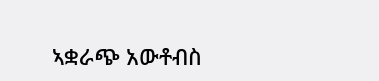ኣቋራጭ አውቶብስ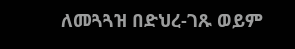ለመጓጓዝ በድህረ-ገጹ ወይም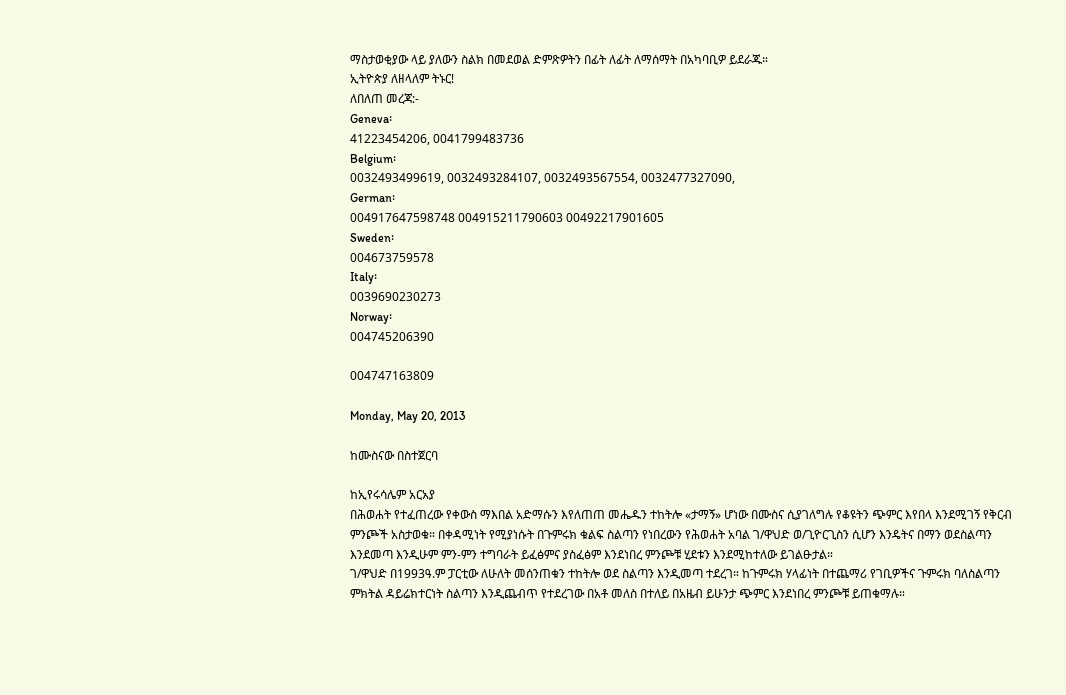ማስታወቂያው ላይ ያለውን ስልክ በመደወል ድምጽዎትን በፊት ለፊት ለማሰማት በአካባቢዎ ይደራጁ።
ኢትዮጵያ ለዘላለም ትኑር!
ለበለጠ መረጃ:-
Geneva፡
41223454206, 0041799483736
Belgium፡
0032493499619, 0032493284107, 0032493567554, 0032477327090,
German፡
004917647598748 004915211790603 00492217901605
Sweden፡
004673759578
Italy፡
0039690230273
Norway፡
004745206390

004747163809

Monday, May 20, 2013

ከሙስናው በስተጀርባ

ከኢየሩሳሌም አርአያ
በሕወሐት የተፈጠረው የቀውስ ማእበል አድማሱን እየለጠጠ መሔዱን ተከትሎ «ታማኝ» ሆነው በሙስና ሲያገለግሉ የቆዩትን ጭምር እየበላ እንደሚገኝ የቅርብ ምንጮች አስታወቁ። በቀዳሚነት የሚያነሱት በጉምሩክ ቁልፍ ስልጣን የነበረውን የሕወሐት አባል ገ/ዋህድ ወ/ጊዮርጊስን ሲሆን እንዴትና በማን ወደስልጣን እንደመጣ እንዲሁም ምን-ምን ተግባራት ይፈፅምና ያስፈፅም እንደነበረ ምንጮቹ ሂደቱን እንደሚከተለው ይገልፁታል።
ገ/ዋህድ በ1993ዓ.ም ፓርቲው ለሁለት መሰንጠቁን ተከትሎ ወደ ስልጣን እንዲመጣ ተደረገ። ከጉምሩክ ሃላፊነት በተጨማሪ የገቢዎችና ጉምሩክ ባለስልጣን ምክትል ዳይሬክተርነት ስልጣን እንዲጨብጥ የተደረገው በአቶ መለስ በተለይ በአዜብ ይሁንታ ጭምር እንደነበረ ምንጮቹ ይጠቁማሉ።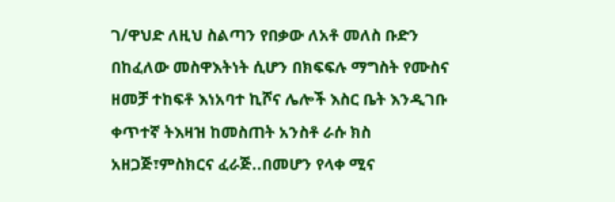ገ/ዋህድ ለዚህ ስልጣን የበቃው ለአቶ መለስ ቡድን በከፈለው መስዋእትነት ሲሆን በክፍፍሉ ማግስት የሙስና ዘመቻ ተከፍቶ እነአባተ ኪሾና ሌሎች እስር ቤት እንዲገቡ ቀጥተኛ ትእዛዝ ከመስጠት አንስቶ ራሱ ክስ አዘጋጅ፣ምስክርና ፈራጅ..በመሆን የላቀ ሚና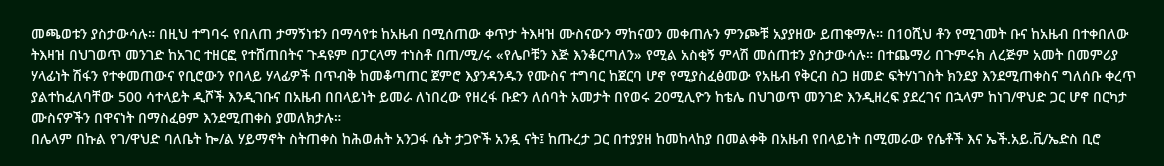መጫወቱን ያስታውሳሉ። በዚህ ተግባሩ የበለጠ ታማኝነቱን በማሳየቱ ከአዜብ በሚሰጠው ቀጥታ ትእዛዝ ሙስናውን ማከናወን መቀጠሉን ምንጮቹ አያያዘው ይጠቁማሉ። በ10ሺህ ቶን የሚገመት ቡና ከአዜብ በተቀበለው ትእዛዝ በህገወጥ መንገድ ከአገር ተዘርፎ የተሸጠበትና ጉዳዩም በፓርላማ ተነስቶ በጠ/ሚ/ሩ «የሌቦቹን እጅ እንቆርጣለን» የሚል አስቂኝ ምላሽ መሰጠቱን ያስታውሳሉ። በተጨማሪ በጉምሩክ ለረጅም አመት በመምሪያ ሃላፊነት ሽፋን የተቀመጠውና የቢሮውን የበላይ ሃላፊዎች በጥብቅ ከመቆጣጠር ጀምሮ እያንዳንዱን የሙስና ተግባር ከጀርባ ሆኖ የሚያስፈፅመው የአዜብ የቅርብ ስጋ ዘመድ ፍትሃነገስት ክንደያ እንደሚጠቀስና ግለሰቡ ቀረጥ ያልተከፈለባቸው 500 ሳተላይት ዲሾች እንዲገቡና በአዜብ በበላይነት ይመራ ለነበረው የዘረፋ ቡድን ለሰባት አመታት በየወሩ 20ሚሊዮን ከቴሌ በህገወጥ መንገድ እንዲዘረፍ ያደረገና በኋላም ከነገ/ዋህድ ጋር ሆኖ በርካታ ሙስናዎችን በዋናነት በማስፈፀም እንደሚጠቀስ ያመለክታሉ።
በሌላም በኩል የገ/ዋህድ ባለቤት ኰ/ል ሃይማኖት ስትጠቀስ ከሕወሐት አንጋፋ ሴት ታጋዮች አንዷ ናት፤ ከጡረታ ጋር በተያያዘ ከመከላከያ በመልቀቅ በአዜብ የበላይነት በሚመራው የሴቶች እና ኤች.አይ.ቪ/ኤድስ ቢሮ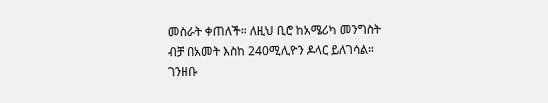መስራት ቀጠለች። ለዚህ ቢሮ ከአሜሪካ መንግስት ብቻ በአመት እስከ 240ሚሊዮን ዶላር ይለገሳል። ገንዘቡ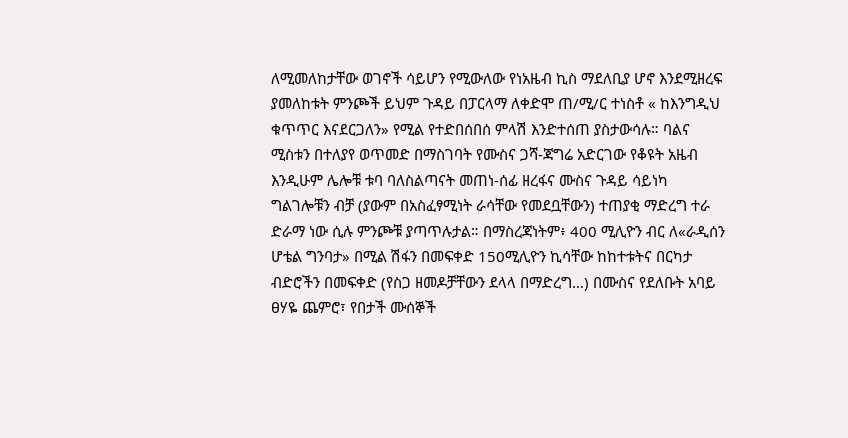ለሚመለከታቸው ወገኖች ሳይሆን የሚውለው የነአዜብ ኪስ ማደለቢያ ሆኖ እንደሚዘረፍ ያመለከቱት ምንጮች ይህም ጉዳይ በፓርላማ ለቀድሞ ጠ/ሚ/ር ተነስቶ « ከእንግዲህ ቁጥጥር እናደርጋለን» የሚል የተድበሰበሰ ምላሽ እንድተሰጠ ያስታውሳሉ። ባልና ሚስቱን በተለያየ ወጥመድ በማስገባት የሙስና ጋሻ-ጃግሬ አድርገው የቆዩት አዜብ እንዲሁም ሌሎቹ ቱባ ባለስልጣናት መጠነ-ሰፊ ዘረፋና ሙስና ጉዳይ ሳይነካ ግልገሎቹን ብቻ (ያውም በአስፈፃሚነት ራሳቸው የመደቧቸውን) ተጠያቂ ማድረግ ተራ ድራማ ነው ሲሉ ምንጮቹ ያጣጥሉታል። በማስረጃነትም፥ 400 ሚሊዮን ብር ለ«ራዲሰን ሆቴል ግንባታ» በሚል ሽፋን በመፍቀድ 150ሚሊዮን ኪሳቸው ከከተቱትና በርካታ ብድሮችን በመፍቀድ (የስጋ ዘመዶቻቸውን ደላላ በማድረግ…) በሙስና የደለቡት አባይ ፀሃዬ ጨምሮ፣ የበታች ሙሰኞች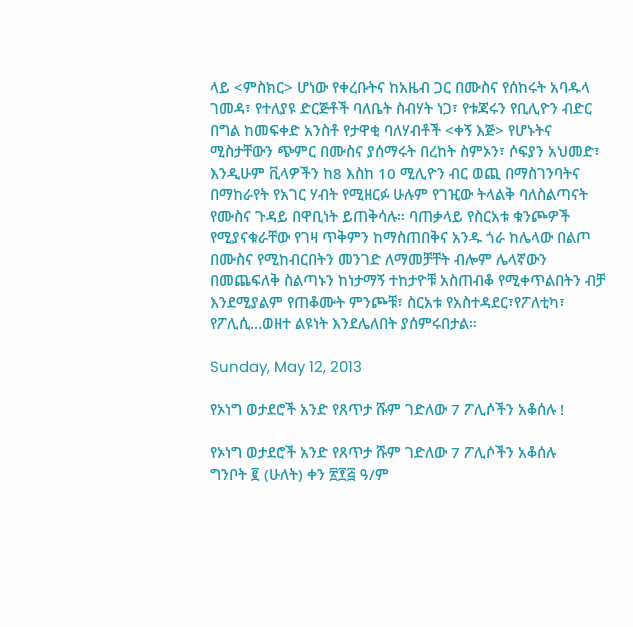ላይ <ምስክር> ሆነው የቀረቡትና ከአዜብ ጋር በሙስና የሰከሩት አባዱላ ገመዳ፣ የተለያዩ ድርጅቶች ባለቤት ስብሃት ነጋ፣ የቱጃሩን የቢሊዮን ብድር በግል ከመፍቀድ አንስቶ የታዋቂ ባለሃብቶች <ቀኝ እጅ> የሆኑትና ሚስታቸውን ጭምር በሙስና ያሰማሩት በረከት ስምኦን፣ ሶፍያን አህመድ፣ እንዲሁም ቪላዎችን ከ8 እስከ 10 ሚሊዮን ብር ወጪ በማስገንባትና በማከራየት የአገር ሃብት የሚዘርፉ ሁሉም የገዢው ትላልቅ ባለስልጣናት የሙስና ጉዳይ በዋቢነት ይጠቅሳሉ። ባጠቃላይ የስርአቱ ቁንጮዎች የሚያናቁራቸው የገዛ ጥቅምን ከማስጠበቅና አንዱ ጎራ ከሌላው በልጦ በሙስና የሚከብርበትን መንገድ ለማመቻቸት ብሎም ሌላኛውን በመጨፍለቅ ስልጣኑን ከነታማኝ ተከታዮቹ አስጠብቆ የሚቀጥልበትን ብቻ እንደሚያልም የጠቆሙት ምንጮቹ፣ ስርአቱ የአስተዳደር፣የፖለቲካ፣ የፖሊሲ…ወዘተ ልዩነት እንደሌለበት ያሰምሩበታል።

Sunday, May 12, 2013

የኦነግ ወታደሮች አንድ የጸጥታ ሹም ገድለው 7 ፖሊሶችን አቆሰሉ !

የኦነግ ወታደሮች አንድ የጸጥታ ሹም ገድለው 7 ፖሊሶችን አቆሰሉ
ግንቦት ፪ (ሁለት) ቀን ፳፻፭ ዓ/ም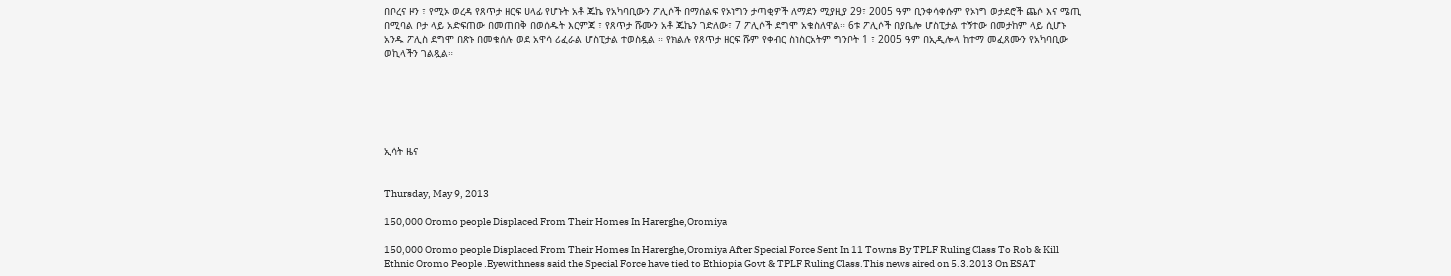በቦረና ዞን ፣ የሚኦ ወረዳ የጸጥታ ዘርፍ ሀላፊ የሆኑት አቶ ጁኬ የአካባቢውን ፖሊሶች በማሰልፍ የኦነግን ታጣቂዎች ለማደን ሚያዚያ 29፣ 2005 ዓም ቢንቀሳቀሱም የኦነግ ወታደሮች ጨሶ እና ሜጢ በሚባል ቦታ ላይ አድፍጠው በመጠበቅ በወሰዱት እርምጃ ፣ የጸጥታ ሹሙን አቶ ጁኬን ገድለው፣ 7 ፖሊሶች ደግሞ አቁስለዋል። 6ቱ ፖሊሶች በያቤሎ ሆስፒታል ተኝተው በመታከም ላይ ሲሆኑ አንዱ ፖሊስ ደግሞ በጽኑ በመቁሰሉ ወደ አዋሳ ሪፈራል ሆስፒታል ተወስዷል ። የክልሉ የጸጥታ ዘርፍ ሹም የቀብር ስነስርአትም ግንቦት 1 ፣ 2005 ዓም በኢዲሎላ ከተማ መፈጸሙን የአካባቢው ወኪላችን ገልጿል።






ኢሳት ዜና


Thursday, May 9, 2013

150,000 Oromo people Displaced From Their Homes In Harerghe,Oromiya

150,000 Oromo people Displaced From Their Homes In Harerghe,Oromiya After Special Force Sent In 11 Towns By TPLF Ruling Class To Rob & Kill Ethnic Oromo People .Eyewithness said the Special Force have tied to Ethiopia Govt & TPLF Ruling Class.This news aired on 5.3.2013 On ESAT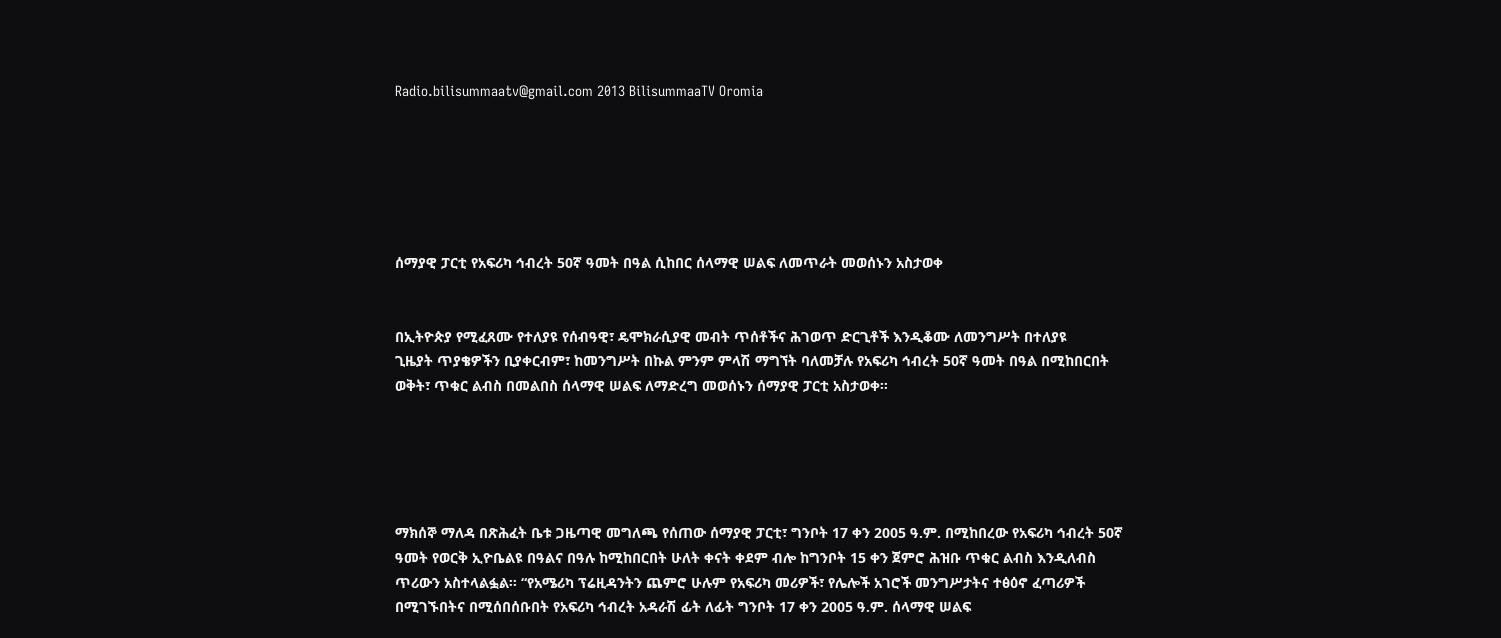Radio.bilisummaatv@gmail.com 2013 BilisummaaTV Oromia






ሰማያዊ ፓርቲ የአፍሪካ ኅብረት 50ኛ ዓመት በዓል ሲከበር ሰላማዊ ሠልፍ ለመጥራት መወሰኑን አስታወቀ


በኢትዮጵያ የሚፈጸሙ የተለያዩ የሰብዓዊ፣ ዴሞክራሲያዊ መብት ጥሰቶችና ሕገወጥ ድርጊቶች እንዲቆሙ ለመንግሥት በተለያዩ
ጊዜያት ጥያቄዎችን ቢያቀርብም፣ ከመንግሥት በኩል ምንም ምላሽ ማግኘት ባለመቻሉ የአፍሪካ ኅብረት 50ኛ ዓመት በዓል በሚከበርበት ወቅት፣ ጥቁር ልብስ በመልበስ ሰላማዊ ሠልፍ ለማድረግ መወሰኑን ሰማያዊ ፓርቲ አስታወቀ፡፡





ማክሰኞ ማለዳ በጽሕፈት ቤቱ ጋዜጣዊ መግለጫ የሰጠው ሰማያዊ ፓርቲ፣ ግንቦት 17 ቀን 2005 ዓ.ም. በሚከበረው የአፍሪካ ኅብረት 50ኛ ዓመት የወርቅ ኢዮቤልዩ በዓልና በዓሉ ከሚከበርበት ሁለት ቀናት ቀደም ብሎ ከግንቦት 15 ቀን ጀምሮ ሕዝቡ ጥቁር ልብስ እንዲለብስ ጥሪውን አስተላልፏል፡፡ “የአሜሪካ ፕሬዚዳንትን ጨምሮ ሁሉም የአፍሪካ መሪዎች፣ የሌሎች አገሮች መንግሥታትና ተፅዕኖ ፈጣሪዎች በሚገኙበትና በሚሰበሰቡበት የአፍሪካ ኅብረት አዳራሽ ፊት ለፊት ግንቦት 17 ቀን 2005 ዓ.ም. ሰላማዊ ሠልፍ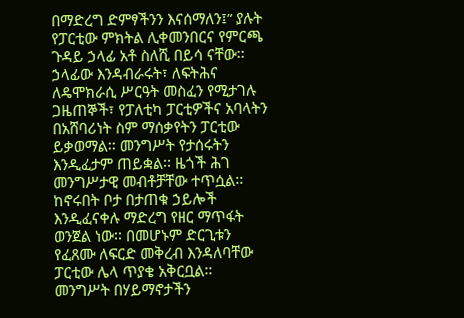በማድረግ ድምፃችንን እናሰማለን፤” ያሉት የፓርቲው ምክትል ሊቀመንበርና የምርጫ ጉዳይ ኃላፊ አቶ ስለሺ በይሳ ናቸው፡፡
ኃላፊው እንዳብራሩት፣ ለፍትሕና ለዴሞክራሲ ሥርዓት መስፈን የሚታገሉ ጋዜጠኞች፣ የፓለቲካ ፓርቲዎችና አባላትን በአሸባሪነት ስም ማሰቃየትን ፓርቲው ይቃወማል፡፡ መንግሥት የታሰሩትን እንዲፈታም ጠይቋል፡፡ ዜጎች ሕገ መንግሥታዊ መብቶቻቸው ተጥሷል፡፡ ከኖሩበት ቦታ በታጠቁ ኃይሎች እንዲፈናቀሉ ማድረግ የዘር ማጥፋት ወንጀል ነው፡፡ በመሆኑም ድርጊቱን የፈጸሙ ለፍርድ መቅረብ እንዳለባቸው ፓርቲው ሌላ ጥያቄ አቅርቧል፡፡
መንግሥት በሃይማኖታችን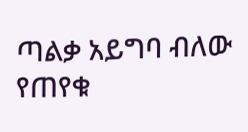ጣልቃ አይግባ ብለው የጠየቁ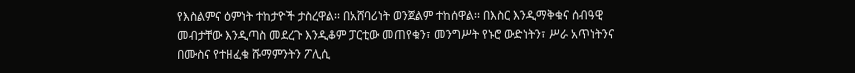የእስልምና ዕምነት ተከታዮች ታስረዋል፡፡ በአሸባሪነት ወንጀልም ተከሰዋል፡፡ በእስር እንዲማቅቁና ሰብዓዊ መብታቸው እንዲጣስ መደረጉ እንዲቆም ፓርቲው መጠየቁን፣ መንግሥት የኑሮ ውድነትን፣ ሥራ አጥነትንና በሙስና የተዘፈቁ ሹማምንትን ፖሊሲ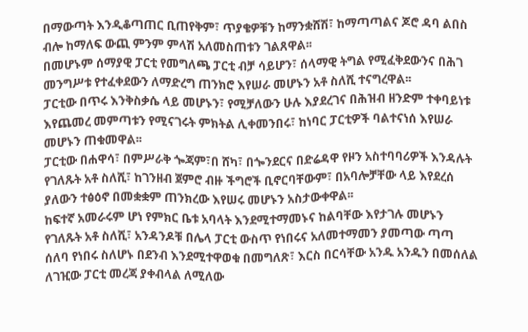በማውጣት እንዲቆጣጠር ቢጠየቅም፣ ጥያቄዎቹን ከማንቋሸሽ፣ ከማጣጣልና ጆሮ ዳባ ልበስ ብሎ ከማለፍ ውጪ ምንም ምላሽ አለመስጠቱን ገልጸዋል፡፡
በመሆኑም ሰማያዊ ፓርቲ የመግለጫ ፓርቲ ብቻ ሳይሆን፣ ሰላማዊ ትግል የሚፈቅደውንና በሕገ መንግሥቱ የተፈቀደውን ለማድረግ ጠንክሮ እየሠራ መሆኑን አቶ ስለሺ ተናግረዋል፡፡
ፓርቲው በጥሩ እንቅስቃሴ ላይ መሆኑን፣ የሚቻለውን ሁሉ እያደረገና በሕዝብ ዘንድም ተቀባይነቱ እየጨመረ መምጣቱን የሚናገሩት ምክትል ሊቀመንበሩ፣ ከነባር ፓርቲዎች ባልተናነሰ እየሠራ መሆኑን ጠቁመዋል፡፡
ፓርቲው በሐዋሳ፣ በምሥራቅ ጐጃም፣በ ሸካ፣ በጐንደርና በድሬዳዋ የዞን አስተባባሪዎች እንዳሉት የገለጹት አቶ ስለሺ፣ ከገንዘብ ጀምሮ ብዙ ችግሮች ቢኖርባቸውም፣ በአባሎቻቸው ላይ እየደረሰ ያለውን ተፅዕኖ በመቋቋም ጠንክረው እየሠሩ መሆኑን አስታውቀዋል፡፡
ከፍተኛ አመራሩም ሆነ የምክር ቤቱ አባላት እንደሚተማመኑና ከልባቸው እየታገሉ መሆኑን የገለጹት አቶ ስለሺ፣ አንዳንዶቹ በሌላ ፓርቲ ውስጥ የነበሩና አለመተማመን ያመጣው ጣጣ ሰለባ የነበሩ ስለሆኑ በደንብ እንደሚተዋወቁ በመግለጽ፣ እርስ በርሳቸው አንዱ አንዱን በመሰለል ለገዢው ፓርቲ መረጃ ያቀብላል ለሚለው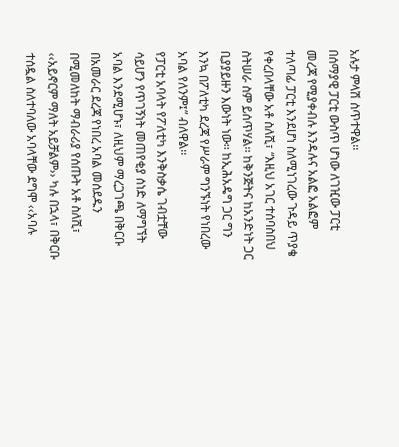አሉታ ምላሽ ሰጥተዋል፡፡
በሰማያዊ ፓርቲ ውስጥ ሆነው ለገዢው ፓርቲ መረጃ የሚያቀብሉ እንዳሉና አልፎ አልፎም ተለጣፊ ፓርቲ እንደሆነ ስለሚነገረው ጉዳይ ጥያቄ የቀረበላቸው አቶ ስለሺ፣ “እዚህ አገር ተሰባስበህ ስትሠራ ስም ይሰጥሃል፡፡ ከቅንጅትና ከአንድነት ጋር ቢያያይዙን እውነት ነው፡፡ ከኢሕአዴግ ጋር ግን እንኳ በፖለቲካ ደረጃ የሥራም ግንኙነት የነበረው አባል የለንም፤” ብለዋል፡፡
የፓርቲ አባላት የፖለቲካ እንቅስቃሴ ገብቷቸው ሳይሆን የጥገኝነት መጠየቂያ ሰነድ ለማግኘት አባል እንደሚሆኑ፣ ለዚህም ማረጋገጫ በቅርቡ በአመራር ደረጃ የነበረ አባል መሰደዱን በሚመለከት ማብራሪያ የሰጡት አቶ ስለሺ፣ ‹‹አይኖርም ማለት አይቻልም›› ካሉ በኋላ፣ በቅርቡ ተሰዷል ስለተባለው አባላቸው ደግሞ ‹‹አባሉ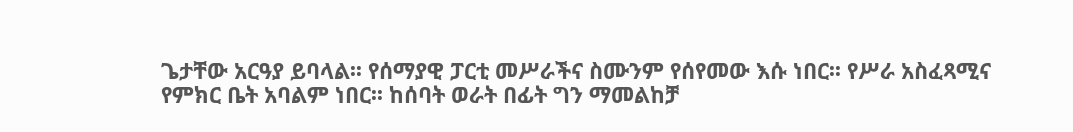ጌታቸው አርዓያ ይባላል፡፡ የሰማያዊ ፓርቲ መሥራችና ስሙንም የሰየመው እሱ ነበር፡፡ የሥራ አስፈጻሚና የምክር ቤት አባልም ነበር፡፡ ከሰባት ወራት በፊት ግን ማመልከቻ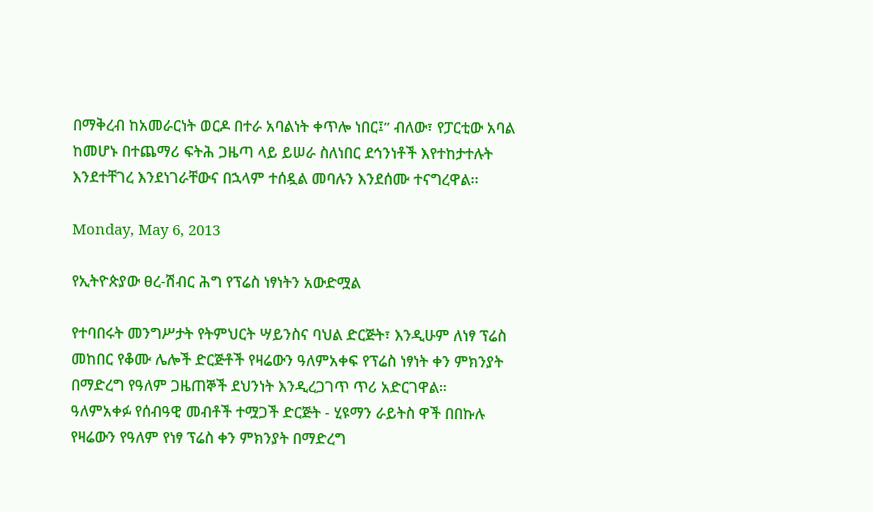በማቅረብ ከአመራርነት ወርዶ በተራ አባልነት ቀጥሎ ነበር፤” ብለው፣ የፓርቲው አባል ከመሆኑ በተጨማሪ ፍትሕ ጋዜጣ ላይ ይሠራ ስለነበር ደኅንነቶች እየተከታተሉት እንደተቸገረ እንደነገራቸውና በኋላም ተሰዷል መባሉን እንደሰሙ ተናግረዋል፡፡

Monday, May 6, 2013

የኢትዮጵያው ፀረ-ሽብር ሕግ የፕሬስ ነፃነትን አውድሟል

የተባበሩት መንግሥታት የትምህርት ሣይንስና ባህል ድርጅት፣ እንዲሁም ለነፃ ፕሬስ መከበር የቆሙ ሌሎች ድርጅቶች የዛሬውን ዓለምአቀፍ የፕሬስ ነፃነት ቀን ምክንያት በማድረግ የዓለም ጋዜጠኞች ደህንነት እንዲረጋገጥ ጥሪ አድርገዋል።
ዓለምአቀፉ የሰብዓዊ መብቶች ተሟጋች ድርጅት - ሂዩማን ራይትስ ዋች በበኩሉ የዛሬውን የዓለም የነፃ ፕሬስ ቀን ምክንያት በማድረግ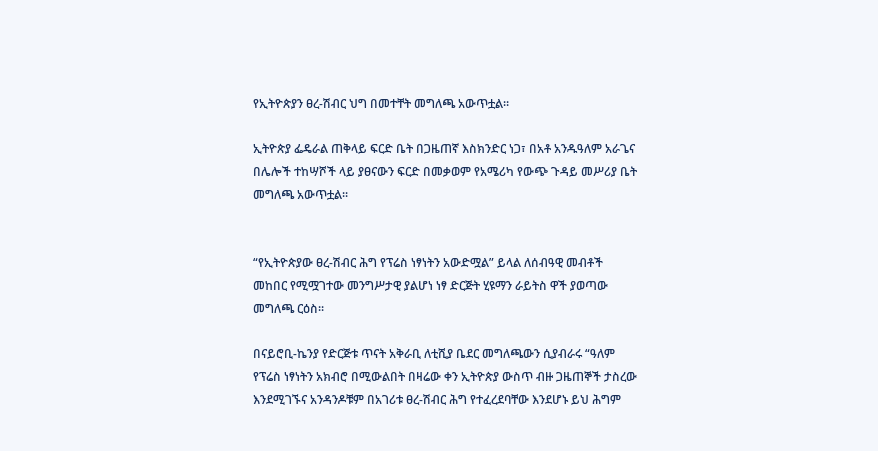የኢትዮጵያን ፀረ-ሽብር ህግ በመተቸት መግለጫ አውጥቷል።

ኢትዮጵያ ፌዴራል ጠቅላይ ፍርድ ቤት በጋዜጠኛ እስክንድር ነጋ፣ በአቶ አንዱዓለም አራጌና በሌሎች ተከሣሾች ላይ ያፀናውን ፍርድ በመቃወም የአሜሪካ የውጭ ጉዳይ መሥሪያ ቤት መግለጫ አውጥቷል፡፡


“የኢትዮጵያው ፀረ-ሽብር ሕግ የፕሬስ ነፃነትን አውድሟል” ይላል ለሰብዓዊ መብቶች መከበር የሚሟገተው መንግሥታዊ ያልሆነ ነፃ ድርጅት ሂዩማን ራይትስ ዋች ያወጣው መግለጫ ርዕስ፡፡

በናይሮቢ-ኬንያ የድርጅቱ ጥናት አቅራቢ ለቲሺያ ቤደር መግለጫውን ሲያብራሩ “ዓለም የፕሬስ ነፃነትን አክብሮ በሚውልበት በዛሬው ቀን ኢትዮጵያ ውስጥ ብዙ ጋዜጠኞች ታስረው እንደሚገኙና አንዳንዶቹም በአገሪቱ ፀረ-ሽብር ሕግ የተፈረደባቸው እንደሆኑ ይህ ሕግም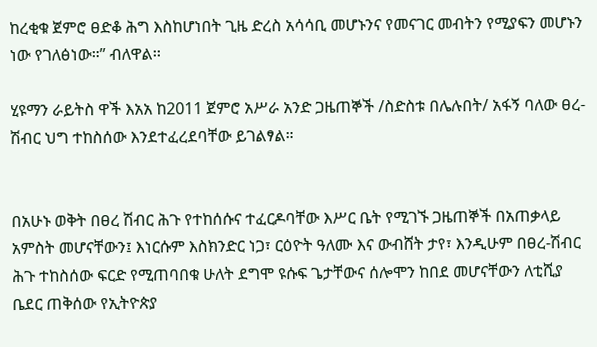ከረቂቁ ጀምሮ ፀድቆ ሕግ እስከሆነበት ጊዜ ድረስ አሳሳቢ መሆኑንና የመናገር መብትን የሚያፍን መሆኑን ነው የገለፅነው።” ብለዋል፡፡

ሂዩማን ራይትስ ዋች እአአ ከ2011 ጀምሮ አሥራ አንድ ጋዜጠኞች /ስድስቱ በሌሉበት/ አፋኝ ባለው ፀረ-ሽብር ህግ ተከስሰው እንደተፈረደባቸው ይገልፃል።


በአሁኑ ወቅት በፀረ ሽብር ሕጉ የተከሰሱና ተፈርዶባቸው እሥር ቤት የሚገኙ ጋዜጠኞች በአጠቃላይ አምስት መሆናቸውን፤ እነርሱም እስክንድር ነጋ፣ ርዕዮት ዓለሙ እና ውብሸት ታየ፣ እንዲሁም በፀረ-ሽብር ሕጉ ተከስሰው ፍርድ የሚጠባበቁ ሁለት ደግሞ ዩሱፍ ጌታቸውና ሰሎሞን ከበደ መሆናቸውን ለቲሺያ ቤደር ጠቅሰው የኢትዮጵያ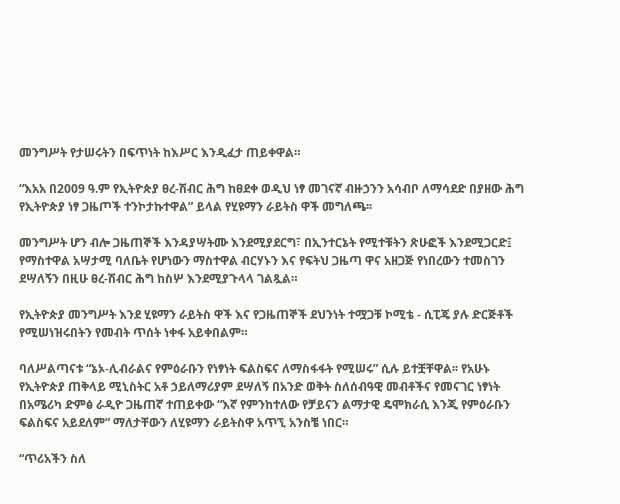መንግሥት የታሠሩትን በፍጥነት ከእሥር እንዲፈታ ጠይቀዋል።

“እአአ በ2009 ዓ.ም የኢትዮጵያ ፀረ-ሽብር ሕግ ከፀደቀ ወዲህ ነፃ መገናኛ ብዙኃንን አሳብቦ ለማሳደድ በያዘው ሕግ የኢትዮጵያ ነፃ ጋዜጦች ተንኮታኩተዋል” ይላል የሂዩማን ራይትስ ዋች መግለጫ፡፡

መንግሥት ሆን ብሎ ጋዜጠኞች እንዳያሣትሙ እንደሚያደርግ፣ በኢንተርኔት የሚተቹትን ጽሁፎች እንደሚጋርድ፤ የማስተዋል አሣታሚ ባለቤት የሆነውን ማስተዋል ብርሃኑን እና የፍትህ ጋዜጣ ዋና አዘጋጅ የነበረውን ተመስገን ደሣለኝን በዚሁ ፀረ-ሽብር ሕግ ከስሦ እንደሚያጉላላ ገልጿል።

የኢትዮጵያ መንግሥት እንደ ሂዩማን ራይትስ ዋች እና የጋዜጠኞች ደህንነት ተሟጋቹ ኮሚቴ - ሲፒጄ ያሉ ድርጅቶች የሚሠነዝሩበትን የመብት ጥሰት ነቀፋ አይቀበልም።

ባለሥልጣናቱ “ኔኦ-ሊብራልና የምዕራቡን የነፃነት ፍልስፍና ለማስፋፋት የሚሠሩ” ሲሉ ይተቿቸዋል፡፡ የአሁኑ የኢትዮጵያ ጠቅላይ ሚኒስትር አቶ ኃይለማሪያም ደሣለኝ በአንድ ወቅት ስለሰብዓዊ መብቶችና የመናገር ነፃነት በአሜሪካ ድምፅ ራዲዮ ጋዜጠኛ ተጠይቀው “እኛ የምንከተለው የቻይናን ልማታዊ ዴሞክራሲ እንጂ የምዕራቡን ፍልስፍና አይደለም” ማለታቸውን ለሂዩማን ራይትስዋ አጥኚ አንስቼ ነበር።

“ጥሪአችን ስለ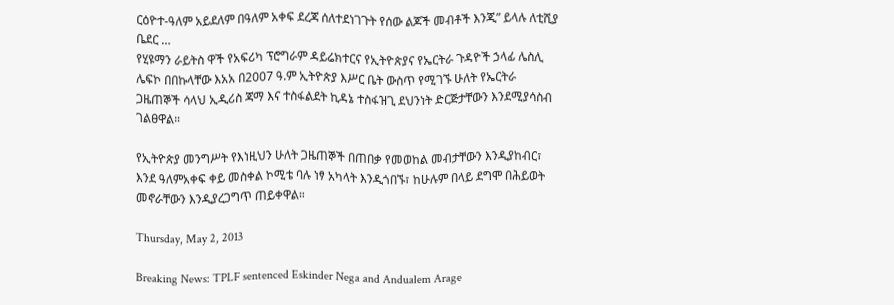ርዕዮተ-ዓለም አይደለም በዓለም አቀፍ ደረጃ ሰለተደነገጉት የሰው ልጆች መብቶች እንጂ” ይላሉ ለቲሺያ ቤደር …
የሂዩማን ራይትስ ዋች የአፍሪካ ፕሮግራም ዳይሬክተርና የኢትዮጵያና የኤርትራ ጉዳዮች ኃላፊ ሌስሊ ሌፍኮ በበኩላቸው እአአ በ2007 ዓ.ም ኢትዮጵያ እሥር ቤት ውስጥ የሚገኙ ሁለት የኤርትራ ጋዜጠኞች ሳላህ ኢዲሪስ ጃማ እና ተስፋልደት ኪዳኔ ተስፋዝጊ ደህንነት ድርጅታቸውን እንደሚያሳስብ ገልፀዋል።

የኢትዮጵያ መንግሥት የእነዚህን ሁለት ጋዜጠኞች በጠበቃ የመወከል መብታቸውን እንዲያከብር፣ እንደ ዓለምአቀፍ ቀይ መስቀል ኮሚቴ ባሉ ነፃ አካላት እንዲጎበኙ፣ ከሁሉም በላይ ደግሞ በሕይወት መኖራቸውን እንዲያረጋግጥ ጠይቀዋል።

Thursday, May 2, 2013

Breaking News: TPLF sentenced Eskinder Nega and Andualem Arage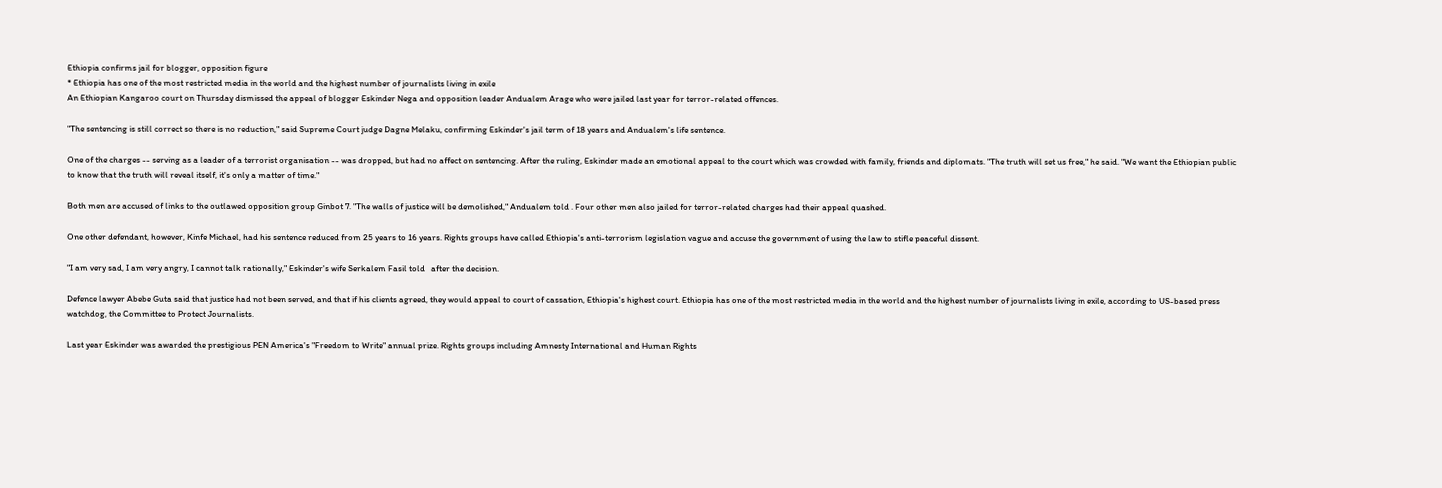Ethiopia confirms jail for blogger, opposition figure
* Ethiopia has one of the most restricted media in the world and the highest number of journalists living in exile
An Ethiopian Kangaroo court on Thursday dismissed the appeal of blogger Eskinder Nega and opposition leader Andualem Arage who were jailed last year for terror-related offences.

"The sentencing is still correct so there is no reduction," said Supreme Court judge Dagne Melaku, confirming Eskinder's jail term of 18 years and Andualem's life sentence.

One of the charges -- serving as a leader of a terrorist organisation -- was dropped, but had no affect on sentencing. After the ruling, Eskinder made an emotional appeal to the court which was crowded with family, friends and diplomats. "The truth will set us free," he said. "We want the Ethiopian public to know that the truth will reveal itself, it's only a matter of time."

Both men are accused of links to the outlawed opposition group Ginbot 7. "The walls of justice will be demolished," Andualem told . Four other men also jailed for terror-related charges had their appeal quashed.

One other defendant, however, Kinfe Michael, had his sentence reduced from 25 years to 16 years. Rights groups have called Ethiopia's anti-terrorism legislation vague and accuse the government of using the law to stifle peaceful dissent.

"I am very sad, I am very angry, I cannot talk rationally," Eskinder's wife Serkalem Fasil told   after the decision.

Defence lawyer Abebe Guta said that justice had not been served, and that if his clients agreed, they would appeal to court of cassation, Ethiopia's highest court. Ethiopia has one of the most restricted media in the world and the highest number of journalists living in exile, according to US-based press watchdog, the Committee to Protect Journalists.

Last year Eskinder was awarded the prestigious PEN America's "Freedom to Write" annual prize. Rights groups including Amnesty International and Human Rights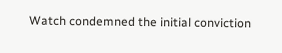Watch condemned the initial conviction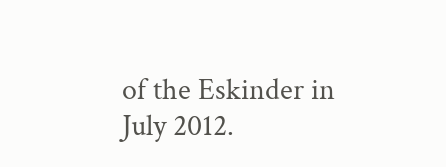of the Eskinder in July 2012.